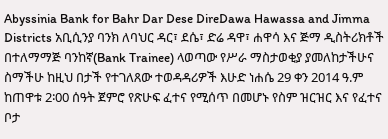Abyssinia Bank for Bahr Dar Dese DireDawa Hawassa and Jimma Districts አቢሲንያ ባንክ ለባህር ዳር፣ ደሴ፣ ድሬ ዳዋ፣ ሐዋሳ እና ጅማ ዲስትሪክቶች በተለማማጅ ባንከኛ(Bank Trainee) ላወጣው የሥራ ማስታወቂያ ያመለከታችሁና ስማችሁ ከዚህ በታች የተገለጸው ተወዳዳሪዎች እሁድ ነሐሴ 29 ቀን 2014 ዓ.ም ከጠዋቱ 2፡00 ሰዓት ጀምሮ የጽሁፍ ፈተና የሚሰጥ በመሆኑ የስም ዝርዝር እና የፈተና ቦታ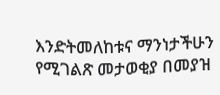እንድትመለከቱና ማንነታችሁን የሚገልጽ መታወቂያ በመያዝ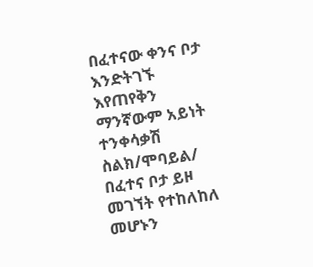በፈተናው ቀንና ቦታ እንድትገኙ እየጠየቅን ማንኛውም አይነት ተንቀሳቃሽ ስልክ/ሞባይል/ በፈተና ቦታ ይዞ መገኘት የተከለከለ መሆኑን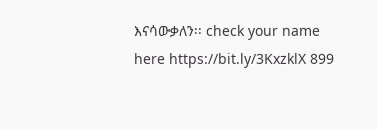እናሳውቃለን፡፡ check your name here https://bit.ly/3KxzklX 899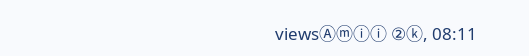viewsⒶⓜⓘⓘ ②ⓚ, 08:11